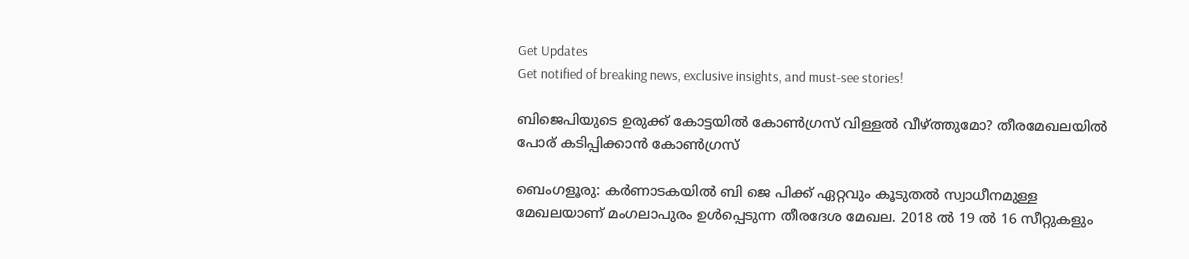Get Updates
Get notified of breaking news, exclusive insights, and must-see stories!

ബിജെപിയുടെ ഉരുക്ക് കോട്ടയിൽ കോൺഗ്രസ് വിള്ളൽ വീഴ്ത്തുമോ? തീരമേഖലയിൽ പോര് കടിപ്പിക്കാൻ കോൺഗ്രസ്

ബെംഗളൂരു: കർണാടകയിൽ ബി ജെ പിക്ക് ഏറ്റവും കൂടുതൽ സ്വാധീനമുള്ള മേഖലയാണ് മംഗലാപുരം ഉൾപ്പെടുന്ന തീരദേശ മേഖല. 2018 ൽ 19 ൽ 16 സീറ്റുകളും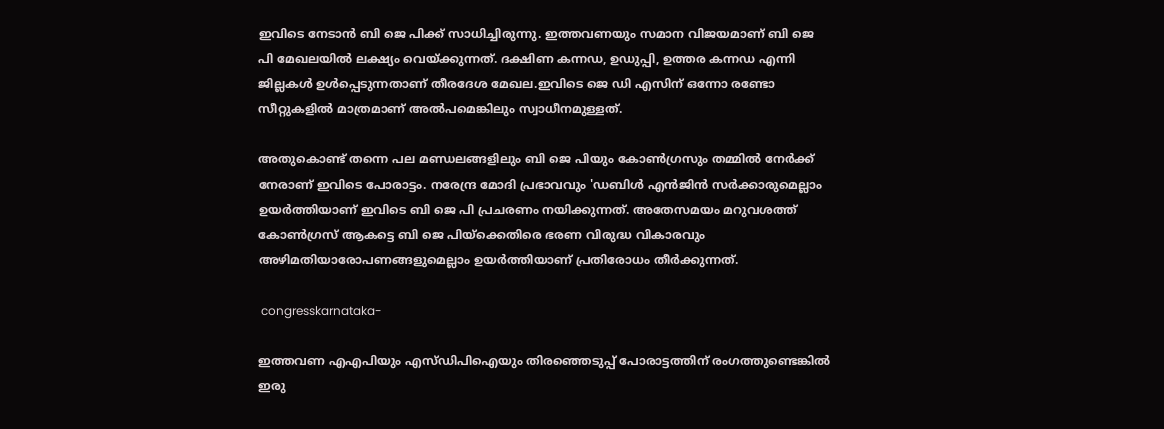ഇവിടെ നേടാൻ ബി ജെ പിക്ക് സാധിച്ചിരുന്നു. ഇത്തവണയും സമാന വിജയമാണ് ബി ജെ പി മേഖലയിൽ ലക്ഷ്യം വെയ്ക്കുന്നത്. ദക്ഷിണ കന്നഡ, ഉഡുപ്പി, ഉത്തര കന്നഡ എന്നി ജില്ലകൾ ഉൾപ്പെടുന്നതാണ് തീരദേശ മേഖല.ഇവിടെ ജെ ഡി എസിന് ഒന്നോ രണ്ടോ സീറ്റുകളിൽ മാത്രമാണ് അൽപമെങ്കിലും സ്വാധീനമുള്ളത്.

അതുകൊണ്ട് തന്നെ പല മണ്ഡലങ്ങളിലും ബി ജെ പിയും കോൺഗ്രസും തമ്മിൽ നേർക്ക് നേരാണ് ഇവിടെ പോരാട്ടം. നരേന്ദ്ര മോദി പ്രഭാവവും 'ഡബിൾ എൻജിൻ സർക്കാരുമെല്ലാം ഉയർത്തിയാണ് ഇവിടെ ബി ജെ പി പ്രചരണം നയിക്കുന്നത്. അതേസമയം മറുവശത്ത് കോൺഗ്രസ് ആകട്ടെ ബി ജെ പിയ്ക്കെതിരെ ഭരണ വിരുദ്ധ വികാരവും അഴിമതിയാരോപണങ്ങളുമെല്ലാം ഉയർത്തിയാണ് പ്രതിരോധം തീർക്കുന്നത്.

 congresskarnataka-

ഇത്തവണ എഎപിയും എസ്ഡിപിഐയും തിരഞ്ഞെടുപ്പ് പോരാട്ടത്തിന് രംഗത്തുണ്ടെങ്കിൽ ഇരു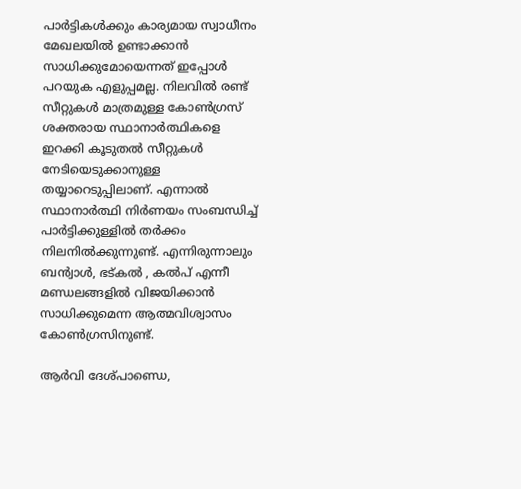പാർട്ടികൾക്കും കാര്യമായ സ്വാധീനം മേഖലയിൽ ഉണ്ടാക്കാൻ സാധിക്കുമോയെന്നത് ഇപ്പോൾ പറയുക എളുപ്പമല്ല. നിലവിൽ രണ്ട് സീറ്റുകൾ മാത്രമുള്ള കോൺഗ്രസ് ശക്തരായ സ്ഥാനാർത്ഥികളെ ഇറക്കി കൂടുതൽ സീറ്റുകൾ നേടിയെടുക്കാനുള്ള തയ്യാറെടുപ്പിലാണ്. എന്നാൽ സ്ഥാനാർത്ഥി നിർണയം സംബന്ധിച്ച് പാർട്ടിക്കുള്ളിൽ തർക്കം നിലനിൽക്കുന്നുണ്ട്. എന്നിരുന്നാലും ബൻ്വാൾ, ഭട്കൽ , കൽപ് എന്നീ മണ്ഡലങ്ങളിൽ വിജയിക്കാൻ സാധിക്കുമെന്ന ആത്മവിശ്വാസം കോൺഗ്രസിനുണ്ട്.

ആർവി ദേശ്പാണ്ഡെ,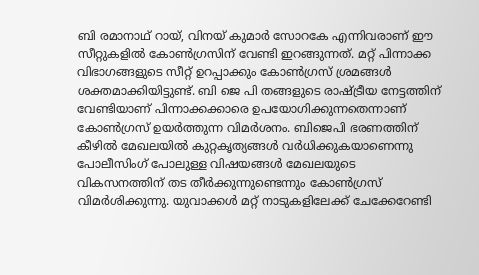ബി രമാനാഥ് റായ്, വിനയ് കുമാർ സോറകേ എന്നിവരാണ് ഈ സീറ്റുകളിൽ കോൺഗ്രസിന് വേണ്ടി ഇറങ്ങുന്നത്. മറ്റ് പിന്നാക്ക വിഭാഗങ്ങളുടെ സീറ്റ് ഉറപ്പാക്കും കോൺഗ്രസ് ശ്രമങ്ങൾ ശക്തമാക്കിയിട്ടുണ്ട്. ബി ജെ പി തങ്ങളുടെ രാഷ്ട്രീയ നേട്ടത്തിന് വേണ്ടിയാണ് പിന്നാക്കക്കാരെ ഉപയോഗിക്കുന്നതെന്നാണ് കോൺഗ്രസ് ഉയർത്തുന്ന വിമർശനം. ബിജെപി ഭരണത്തിന് കീഴിൽ മേഖലയിൽ കുറ്റകൃത്യങ്ങൾ വർധിക്കുകയാണെന്നു പോലീസിംഗ് പോലുള്ള വിഷയങ്ങൾ മേഖലയുടെ വികസനത്തിന് തട തീർക്കുന്നുണ്ടെന്നും കോൺഗ്രസ് വിമർശിക്കുന്നു. യുവാക്കൾ മറ്റ് നാടുകളിലേക്ക് ചേക്കേറേണ്ടി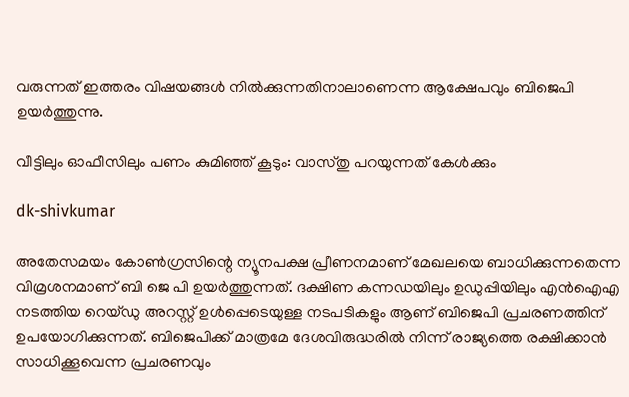വരുന്നത് ഇത്തരം വിഷയങ്ങൾ നിൽക്കുന്നതിനാലാണെന്ന ആക്ഷേപവും ബിജെപി ഉയർത്തുന്നു.

വീട്ടിലും ഓഫീസിലും പണം കുമിഞ്ഞ് കൂടും: വാസ്തു പറയുന്നത് കേള്‍ക്കും

dk-shivkumar

അതേസമയം കോൺഗ്രസിന്റെ ന്യൂനപക്ഷ പ്രീണനമാണ് മേഖലയെ ബാധിക്കുന്നതെന്ന വിമ്ര‍ശനമാണ് ബി ജെ പി ഉയർത്തുന്നത്. ദക്ഷിണ കന്നഡയിലും ഉഡുപ്പിയിലും എൻഐഎ നടത്തിയ റെയ്ഡു അറസ്റ്റ് ഉൾപ്പെടെയുള്ള നടപടികളും ആണ് ബിജെപി പ്രചരണത്തിന് ഉപയോഗിക്കുന്നത്. ബിജെപിക്ക് മാത്രമേ ദേശവിരുദ്ധരിൽ നിന്ന് രാജ്യത്തെ രക്ഷിക്കാൻ സാധിക്കൂവെന്ന പ്രചരണവും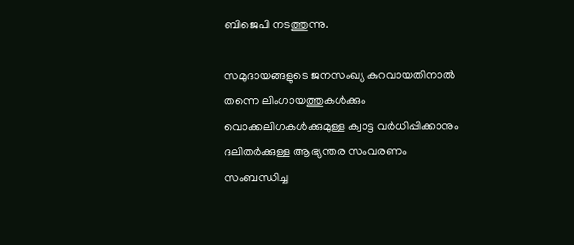ബിജെപി നടത്തുന്നു.

സമുദായങ്ങളുടെ ജനസംഖ്യ കുറവായതിനാൽ തന്നെ ലിംഗായത്തുകൾക്കും വൊക്കലിഗകൾക്കുമുള്ള ക്വാട്ട വർധിപ്പിക്കാനും ദലിതർക്കുള്ള ആഭ്യന്തര സംവരണം സംബന്ധിച്ച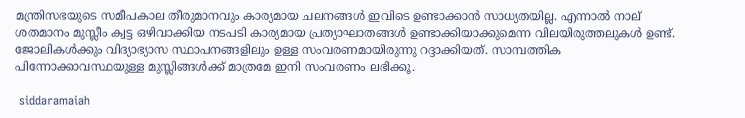മന്ത്രിസഭയുടെ സമീപകാല തീരുമാനവും കാര്യമായ ചലനങ്ങൾ ഇവിടെ ഉണ്ടാക്കാൻ സാധ്യതയില്ല. എന്നാൽ നാല് ശതമാനം മുസ്ലീം ക്വട്ട ഒഴിവാക്കിയ നടപടി കാര്യമായ പ്രത്യാഘാതങ്ങൾ ഉണ്ടാക്കിയാക്കുമെന്ന വിലയിരുത്തലുകൾ ഉണ്ട്. ജോലികൾക്കും വിദ്യാഭ്യാസ സ്ഥാപനങ്ങളിലും ഉള്ള സംവരണമായിരുന്നു റദ്ദാക്കിയത്. സാമ്പത്തിക പിന്നോക്കാവസ്ഥയുള്ള മുസ്ലിങ്ങൾക്ക് മാത്രമേ ഇനി സംവരണം ലഭിക്കൂ.

 siddaramaiah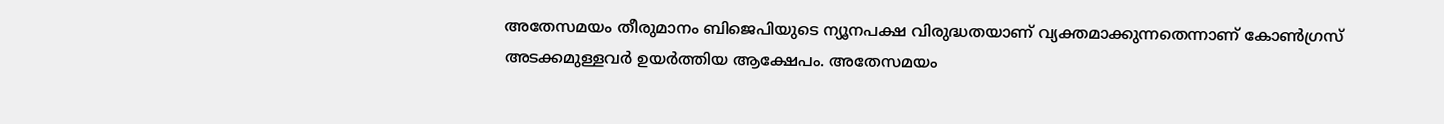അതേസമയം തീരുമാനം ബിജെപിയുടെ ന്യൂനപക്ഷ വിരുദ്ധതയാണ് വ്യക്തമാക്കുന്നതെന്നാണ് കോൺഗ്രസ് അടക്കമുള്ളവർ ഉയർത്തിയ ആക്ഷേപം. അതേസമയം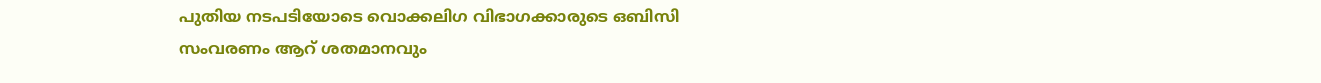പുതിയ നടപടിയോടെ വൊക്കലിഗ വിഭാഗക്കാരുടെ ഒബിസി സംവരണം ആറ് ശതമാനവും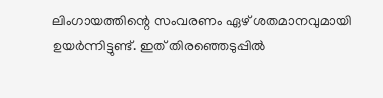ലിംഗായത്തിന്റെ സംവരണം ഏഴ് ശതമാനവുമായി ഉയർന്നിട്ടുണ്ട്. ഇത് തിരഞ്ഞെടുപ്പിൽ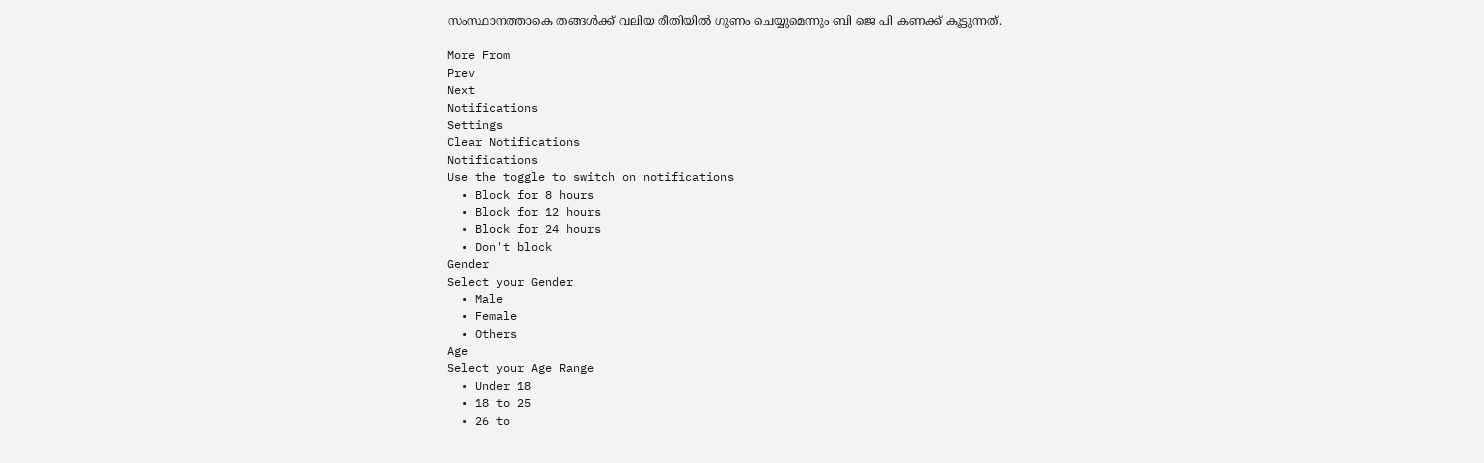സംസ്ഥാനത്താകെ തങ്ങൾക്ക് വലിയ രീതിയിൽ ഗുണം ചെയ്യുമെന്നും ബി ജെ പി കണക്ക് കൂട്ടുന്നത്.

More From
Prev
Next
Notifications
Settings
Clear Notifications
Notifications
Use the toggle to switch on notifications
  • Block for 8 hours
  • Block for 12 hours
  • Block for 24 hours
  • Don't block
Gender
Select your Gender
  • Male
  • Female
  • Others
Age
Select your Age Range
  • Under 18
  • 18 to 25
  • 26 to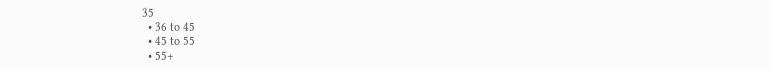35
  • 36 to 45
  • 45 to 55
  • 55+